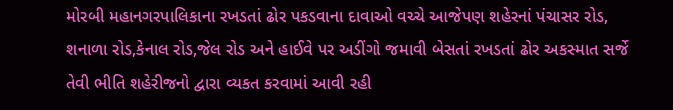મોરબી મહાનગરપાલિકાના રખડતાં ઢોર પકડવાના દાવાઓ વચ્ચે આજેપણ શહેરનાં પંચાસર રોડ, શનાળા રોડ,કેનાલ રોડ,જેલ રોડ અને હાઈવે પર અડીંગો જમાવી બેસતાં રખડતાં ઢોર અકસ્માત સર્જે તેવી ભીતિ શહેરીજનો દ્વારા વ્યકત કરવામાં આવી રહી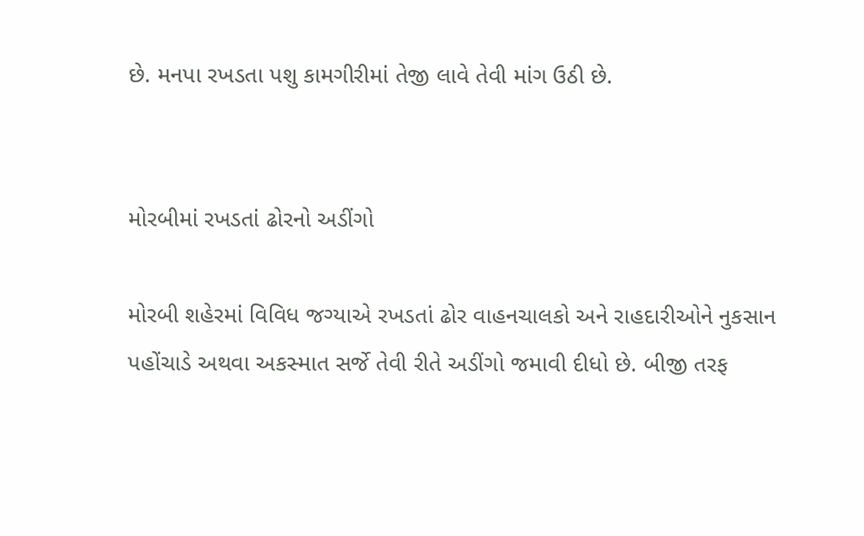છે. મનપા રખડતા પશુ કામગીરીમાં તેજી લાવે તેવી માંગ ઉઠી છે.


મોરબીમાં રખડતાં ઢોરનો અડીંગો

મોરબી શહેરમાં વિવિધ જગ્યાએ રખડતાં ઢોર વાહનચાલકો અને રાહદારીઓને નુકસાન પહોંચાડે અથવા અકસ્માત સર્જે તેવી રીતે અડીંગો જમાવી દીધો છે. બીજી તરફ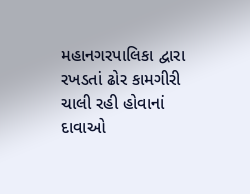મહાનગરપાલિકા દ્વારા રખડતાં ઢોર કામગીરી ચાલી રહી હોવાનાં દાવાઓ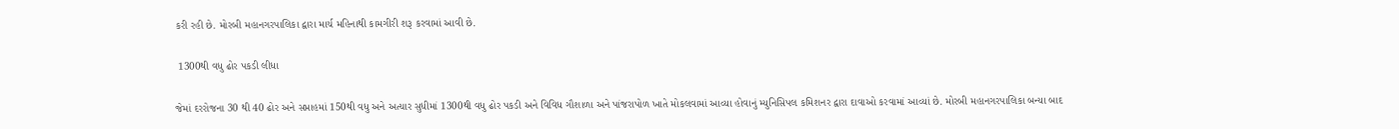કરી રહી છે. મોરબી મહાનગરપાલિકા દ્વારા માર્ચ મહિનાથી કામગીરી શરૂ કરવામાં આવી છે.

 1300થી વધુ ઢોર પકડી લીધા

જેમાં દરરોજના 30 થી 40 ઢોર અને સપ્તાહમાં 150થી વધુ અને અત્યાર સુધીમાં 1300થી વધુ ઢોર પકડી અને વિવિધ ગૌશાળા અને પાંજરાપોળ ખાતે મોકલવામાં આવ્યા હોવાનું મ્યુનિસિપલ કમિશનર દ્વારા દાવાઓ કરવામાં આવ્યાં છે. મોરબી મહાનગરપાલિકા બન્યા બાદ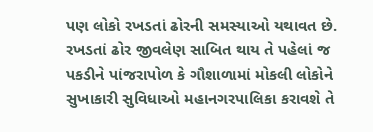પણ લોકો રખડતાં ઢોરની સમસ્યાઓ યથાવત છે. રખડતાં ઢોર જીવલેણ સાબિત થાય તે પહેલાં જ પકડીને પાંજરાપોળ કે ગૌશાળામાં મોકલી લોકોને સુખાકારી સુવિધાઓ મહાનગરપાલિકા કરાવશે તે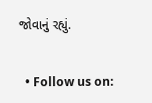જોવાનું રહ્યું.


  • Follow us on: